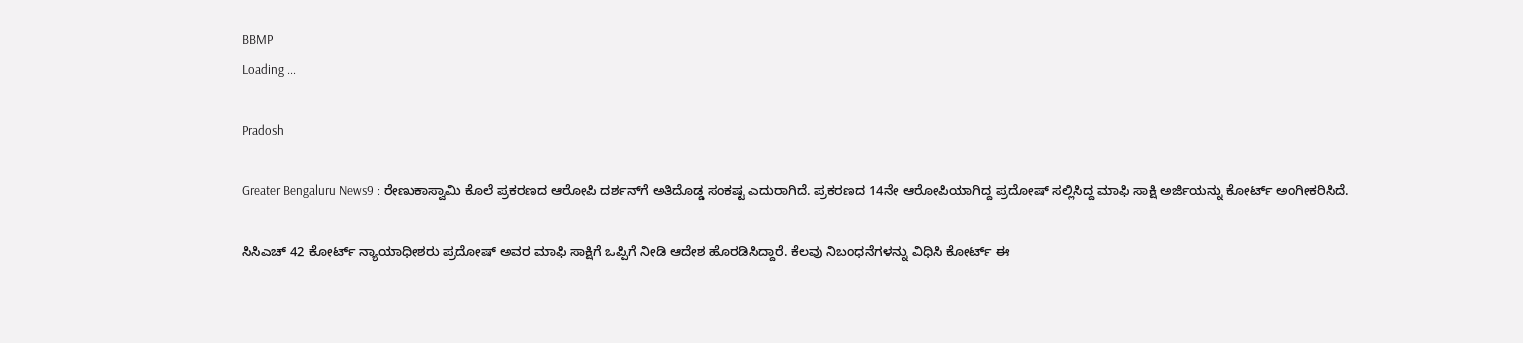BBMP
Loading ...

Pradosh

Greater Bengaluru News9 : ರೇಣುಕಾಸ್ವಾಮಿ ಕೊಲೆ ಪ್ರಕರಣದ ಆರೋಪಿ ದರ್ಶನ್‌ಗೆ ಅತಿದೊಡ್ಡ ಸಂಕಷ್ಟ ಎದುರಾಗಿದೆ. ಪ್ರಕರಣದ 14ನೇ ಆರೋಪಿಯಾಗಿದ್ದ ಪ್ರದೋಷ್ ಸಲ್ಲಿಸಿದ್ದ ಮಾಫಿ ಸಾಕ್ಷಿ ಅರ್ಜಿಯನ್ನು ಕೋರ್ಟ್ ಅಂಗೀಕರಿಸಿದೆ.

ಸಿಸಿಎಚ್‌ 42 ಕೋರ್ಟ್ ನ್ಯಾಯಾಧೀಶರು ಪ್ರದೋಷ್ ಅವರ ಮಾಫಿ ಸಾಕ್ಷಿಗೆ ಒಪ್ಪಿಗೆ ನೀಡಿ ಆದೇಶ ಹೊರಡಿಸಿದ್ದಾರೆ. ಕೆಲವು ನಿಬಂಧನೆಗಳನ್ನು ವಿಧಿಸಿ ಕೋರ್ಟ್ ಈ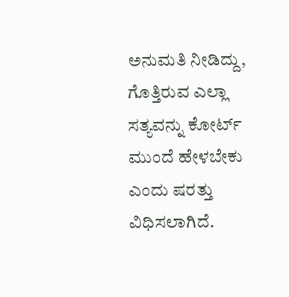ಅನುಮತಿ ನೀಡಿದ್ದು, ಗೊತ್ತಿರುವ ಎಲ್ಲಾ ಸತ್ಯವನ್ನು ಕೋರ್ಟ್ ಮುಂದೆ ಹೇಳಬೇಕು ಎಂದು ಷರತ್ತು ವಿಧಿಸಲಾಗಿದೆ.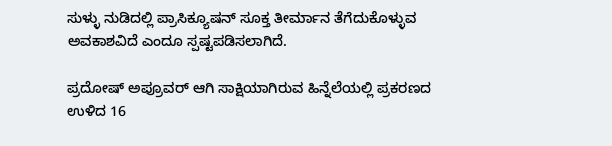ಸುಳ್ಳು ನುಡಿದಲ್ಲಿ ಪ್ರಾಸಿಕ್ಯೂಷನ್ ಸೂಕ್ತ ತೀರ್ಮಾನ ತೆಗೆದುಕೊಳ್ಳುವ ಅವಕಾಶವಿದೆ ಎಂದೂ ಸ್ಪಷ್ಟಪಡಿಸಲಾಗಿದೆ.

ಪ್ರದೋಷ್ ಅಪ್ರೂವರ್ ಆಗಿ ಸಾಕ್ಷಿಯಾಗಿರುವ ಹಿನ್ನೆಲೆಯಲ್ಲಿ ಪ್ರಕರಣದ ಉಳಿದ 16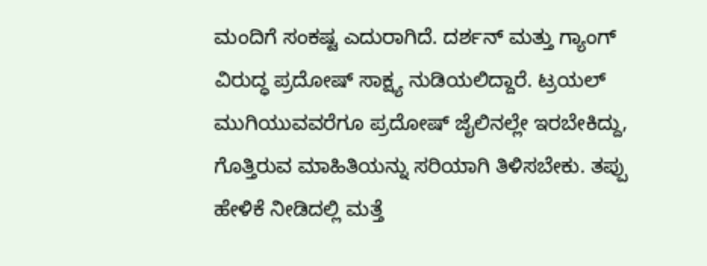ಮಂದಿಗೆ ಸಂಕಷ್ಟ ಎದುರಾಗಿದೆ. ದರ್ಶನ್ ಮತ್ತು ಗ್ಯಾಂಗ್ ವಿರುದ್ಧ ಪ್ರದೋಷ್ ಸಾಕ್ಷ್ಯ ನುಡಿಯಲಿದ್ದಾರೆ. ಟ್ರಯಲ್ ಮುಗಿಯುವವರೆಗೂ ಪ್ರದೋಷ್ ಜೈಲಿನಲ್ಲೇ ಇರಬೇಕಿದ್ದು, ಗೊತ್ತಿರುವ ಮಾಹಿತಿಯನ್ನು ಸರಿಯಾಗಿ ತಿಳಿಸಬೇಕು. ತಪ್ಪು ಹೇಳಿಕೆ ನೀಡಿದಲ್ಲಿ ಮತ್ತೆ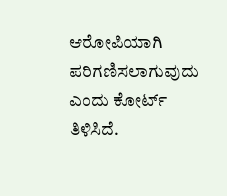ಆರೋಪಿಯಾಗಿ ಪರಿಗಣಿಸಲಾಗುವುದು ಎಂದು ಕೋರ್ಟ್ ತಿಳಿಸಿದೆ.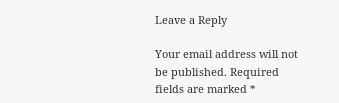Leave a Reply

Your email address will not be published. Required fields are marked *